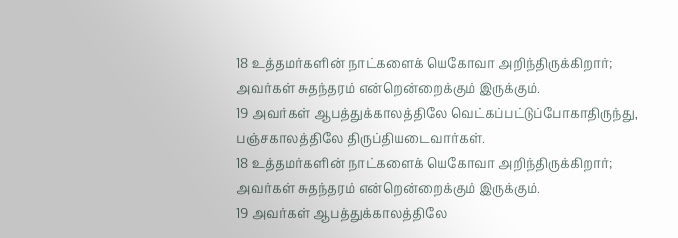18 உத்தமர்களின் நாட்களைக் யெகோவா அறிந்திருக்கிறார்;
அவர்கள் சுதந்தரம் என்றென்றைக்கும் இருக்கும்.
19 அவர்கள் ஆபத்துக்காலத்திலே வெட்கப்பட்டுப்போகாதிருந்து,
பஞ்சகாலத்திலே திருப்தியடைவார்கள்.
18 உத்தமர்களின் நாட்களைக் யெகோவா அறிந்திருக்கிறார்;
அவர்கள் சுதந்தரம் என்றென்றைக்கும் இருக்கும்.
19 அவர்கள் ஆபத்துக்காலத்திலே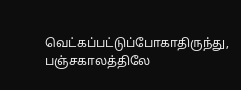வெட்கப்பட்டுப்போகாதிருந்து,
பஞ்சகாலத்திலே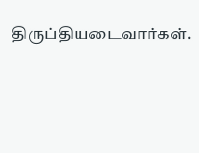திருப்தியடைவார்கள்.